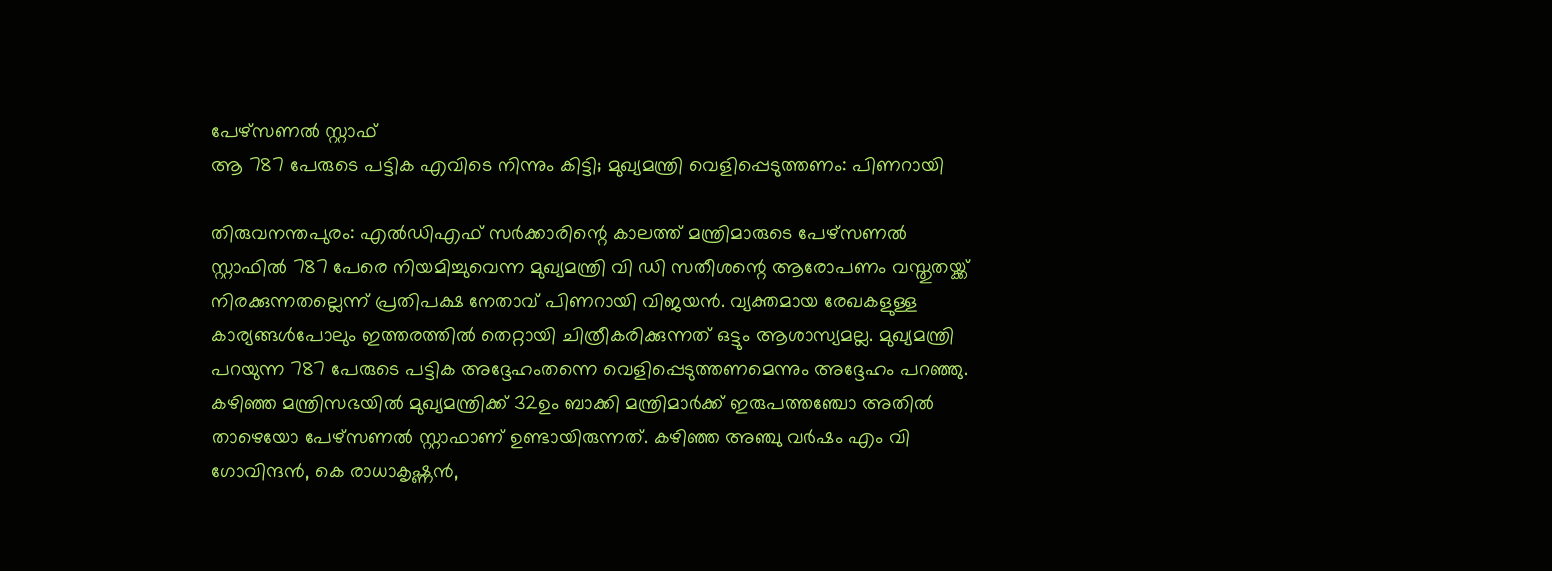പേഴ്സണൽ സ്റ്റാഫ്
ആ 787 പേരുടെ പട്ടിക എവിടെ നിന്നും കിട്ടി; മുഖ്യമന്ത്രി വെളിപ്പെടുത്തണം: പിണറായി

തിരുവനന്തപുരം: എൽഡിഎഫ് സർക്കാരിന്റെ കാലത്ത് മന്ത്രിമാരുടെ പേഴ്സണൽ സ്റ്റാഫിൽ 787 പേരെ നിയമിച്ചുവെന്ന മുഖ്യമന്ത്രി വി ഡി സതീശന്റെ ആരോപണം വസ്തുതയ്ക്ക് നിരക്കുന്നതല്ലെന്ന് പ്രതിപക്ഷ നേതാവ് പിണറായി വിജയൻ. വ്യക്തമായ രേഖകളുള്ള കാര്യങ്ങൾപോലും ഇത്തരത്തിൽ തെറ്റായി ചിത്രീകരിക്കുന്നത് ഒട്ടും ആശാസ്യമല്ല. മുഖ്യമന്ത്രി പറയുന്ന 787 പേരുടെ പട്ടിക അദ്ദേഹംതന്നെ വെളിപ്പെടുത്തണമെന്നും അദ്ദേഹം പറഞ്ഞു.
കഴിഞ്ഞ മന്ത്രിസഭയിൽ മുഖ്യമന്ത്രിക്ക് 32ഉം ബാക്കി മന്ത്രിമാർക്ക് ഇരുപത്തഞ്ചോ അതിൽ താഴെയോ പേഴ്സണൽ സ്റ്റാഫാണ് ഉണ്ടായിരുന്നത്. കഴിഞ്ഞ അഞ്ചു വർഷം എം വി ഗോവിന്ദൻ, കെ രാധാകൃഷ്ണൻ,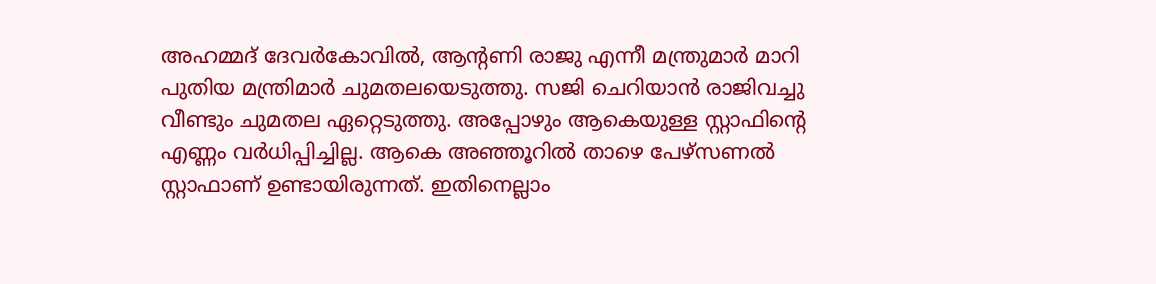അഹമ്മദ് ദേവർകോവിൽ, ആന്റണി രാജു എന്നീ മന്ത്രുമാർ മാറി പുതിയ മന്ത്രിമാർ ചുമതലയെടുത്തു. സജി ചെറിയാൻ രാജിവച്ചു വീണ്ടും ചുമതല ഏറ്റെടുത്തു. അപ്പോഴും ആകെയുള്ള സ്റ്റാഫിന്റെ എണ്ണം വർധിപ്പിച്ചില്ല. ആകെ അഞ്ഞൂറിൽ താഴെ പേഴ്സണൽ സ്റ്റാഫാണ് ഉണ്ടായിരുന്നത്. ഇതിനെല്ലാം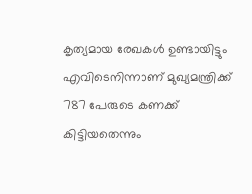കൃത്യമായ രേഖകൾ ഉണ്ടായിട്ടും എവിടെനിന്നാണ് മുഖ്യമന്ത്രിക്ക് 787 പേരുടെ കണക്ക് കിട്ടിയതെന്നും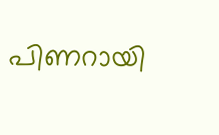പിണറായി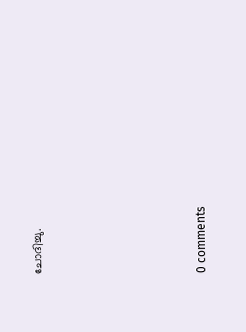ചോദിച്ചു.









0 comments